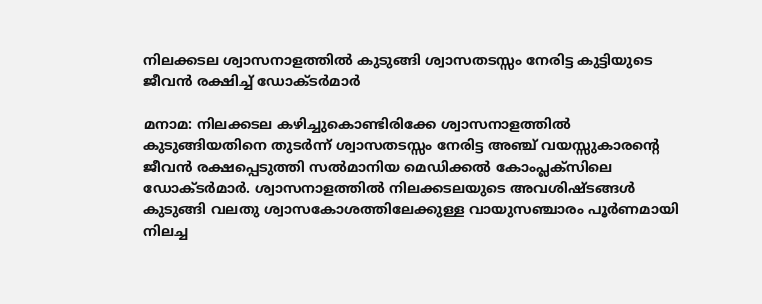നിലക്കടല ശ്വാസനാളത്തിൽ കുടുങ്ങി ശ്വാസതടസ്സം നേരിട്ട കുട്ടിയുടെ ജീവൻ രക്ഷിച്ച് ഡോക്ടർമാർ

മനാമ: നിലക്കടല കഴിച്ചുകൊണ്ടിരിക്കേ ശ്വാസനാളത്തിൽ കുടുങ്ങിയതിനെ തുടർന്ന് ശ്വാസതടസ്സം നേരിട്ട അഞ്ച് വയസ്സുകാരന്റെ ജീവൻ രക്ഷപ്പെടുത്തി സൽമാനിയ മെഡിക്കൽ കോംപ്ലക്സിലെ ഡോക്ടർമാർ. ശ്വാസനാളത്തിൽ നിലക്കടലയുടെ അവശിഷ്ടങ്ങൾ കുടുങ്ങി വലതു ശ്വാസകോശത്തിലേക്കുള്ള വായുസഞ്ചാരം പൂർണമായി നിലച്ച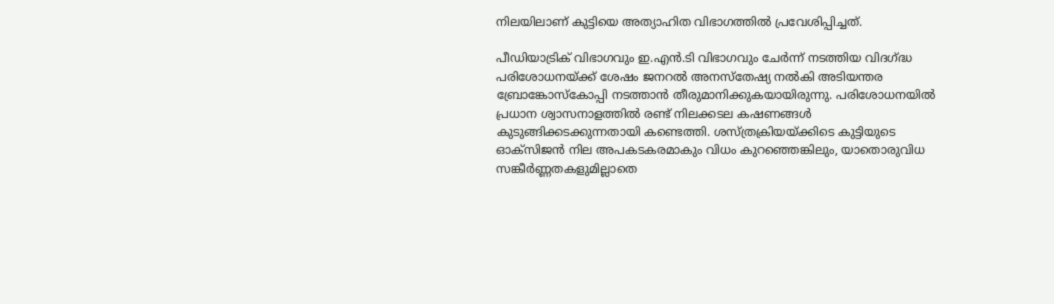നിലയിലാണ് കുട്ടിയെ അത്യാഹിത വിഭാഗത്തിൽ പ്രവേശിപ്പിച്ചത്.

പീഡിയാട്രിക് വിഭാഗവും ഇ.എൻ.ടി വിഭാഗവും ചേർന്ന് നടത്തിയ വിദഗ്ദ്ധ പരിശോധനയ്ക്ക് ശേഷം ജനറൽ അനസ്തേഷ്യ നൽകി അടിയന്തര ബ്രോങ്കോസ്കോപ്പി നടത്താൻ തീരുമാനിക്കുകയായിരുന്നു. പരിശോധനയിൽ പ്രധാന ശ്വാസനാളത്തിൽ രണ്ട് നിലക്കടല കഷണങ്ങൾ കുടുങ്ങിക്കടക്കുന്നതായി കണ്ടെത്തി. ശസ്ത്രക്രിയയ്ക്കിടെ കുട്ടിയുടെ ഓക്സിജൻ നില അപകടകരമാകും വിധം കുറഞ്ഞെങ്കിലും, യാതൊരുവിധ സങ്കീർണ്ണതകളുമില്ലാതെ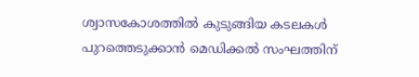ശ്വാസകോശത്തിൽ കുടുങ്ങിയ കടലകൾ പുറത്തെടുക്കാൻ മെഡിക്കൽ സംഘത്തിന്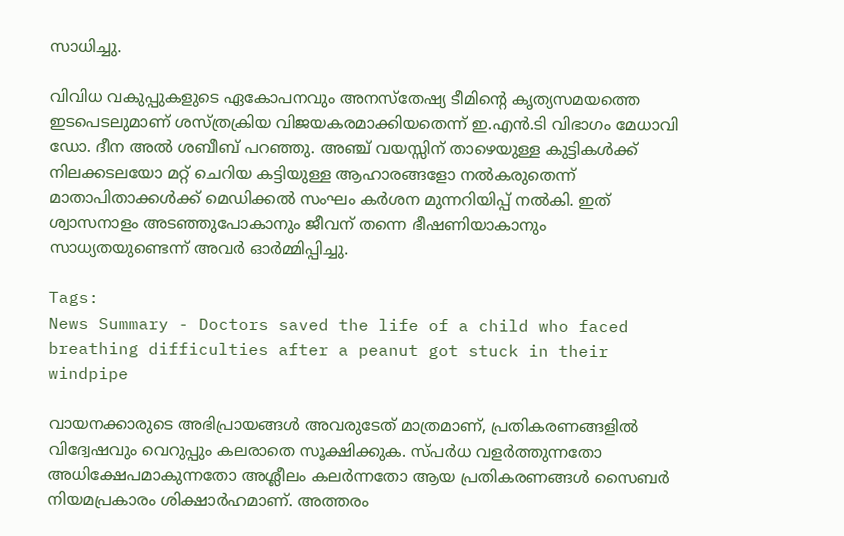സാധിച്ചു.

വിവിധ വകുപ്പുകളുടെ ഏകോപനവും അനസ്തേഷ്യ ടീമിന്റെ കൃത്യസമയത്തെ ഇടപെടലുമാണ് ശസ്ത്രക്രിയ വിജയകരമാക്കിയതെന്ന് ഇ.എൻ.ടി വിഭാഗം മേധാവി ഡോ. ദീന അൽ ശബീബ് പറഞ്ഞു. അഞ്ച് വയസ്സിന് താഴെയുള്ള കുട്ടികൾക്ക് നിലക്കടലയോ മറ്റ് ചെറിയ കട്ടിയുള്ള ആഹാരങ്ങളോ നൽകരുതെന്ന് മാതാപിതാക്കൾക്ക് മെഡിക്കൽ സംഘം കർശന മുന്നറിയിപ്പ് നൽകി. ഇത് ശ്വാസനാളം അടഞ്ഞുപോകാനും ജീവന് തന്നെ ഭീഷണിയാകാനും സാധ്യതയുണ്ടെന്ന് അവർ ഓർമ്മിപ്പിച്ചു.

Tags:
News Summary - Doctors saved the life of a child who faced breathing difficulties after a peanut got stuck in their windpipe

വായനക്കാരുടെ അഭിപ്രായങ്ങള്‍ അവരുടേത് മാത്രമാണ്, പ്രതികരണങ്ങളിൽ വിദ്വേഷവും വെറുപ്പും കലരാതെ സൂക്ഷിക്കുക. സ്പർധ വളർത്തുന്നതോ അധിക്ഷേപമാകുന്നതോ അശ്ലീലം കലർന്നതോ ആയ പ്രതികരണങ്ങൾ സൈബർ നിയമപ്രകാരം ശിക്ഷാർഹമാണ്. അത്തരം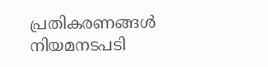പ്രതികരണങ്ങൾ നിയമനടപടി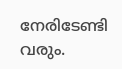നേരിടേണ്ടി വരും.